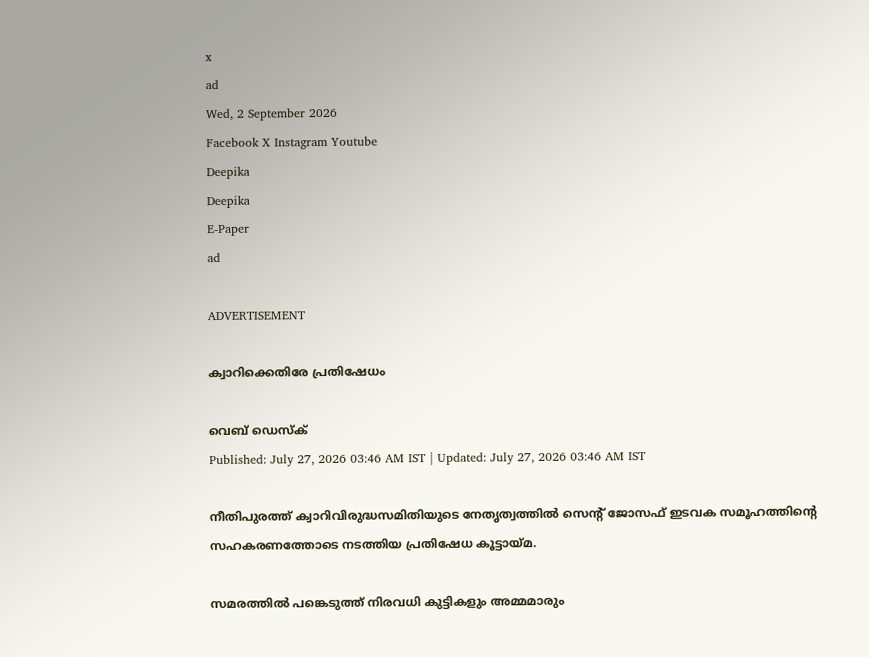x
ad
Wed, 2 September 2026
Facebook X Instagram Youtube
Deepika
Deepika
E-Paper
ad

ADVERTISEMENT

ക്വാറിക്കെതിരേ പ്രതിഷേധം

വെബ് ഡെസ്ക്
Published: July 27, 2026 03:46 AM IST | Updated: July 27, 2026 03:46 AM IST

നീതിപുരത്ത് ക്വാറിവിരുദ്ധസമിതിയുടെ നേതൃത്വത്തിൽ സെന്‍റ് ജോസഫ് ഇടവക സമൂഹത്തിന്‍റെ സഹകരണത്തോടെ നടത്തിയ പ്രതിഷേധ കൂട്ടായ്മ.

സമരത്തിൽ പങ്കെടുത്ത് നിരവധി കുട്ടികളും അമ്മമാരും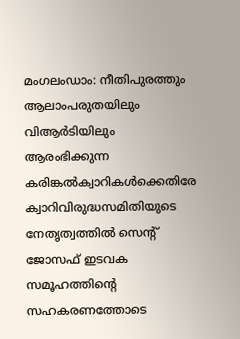മംഗലംഡാം: നീതിപുരത്തും ആലാംപരുതയിലും വിആർടിയിലും ആരംഭിക്കുന്ന കരിങ്കൽക്വാറികൾക്കെതിരേ ക്വാറിവിരുദ്ധസമിതിയുടെ നേതൃത്വത്തിൽ സെന്‍റ് ജോസഫ് ഇടവക സമൂഹത്തിന്‍റെ സഹകരണത്തോടെ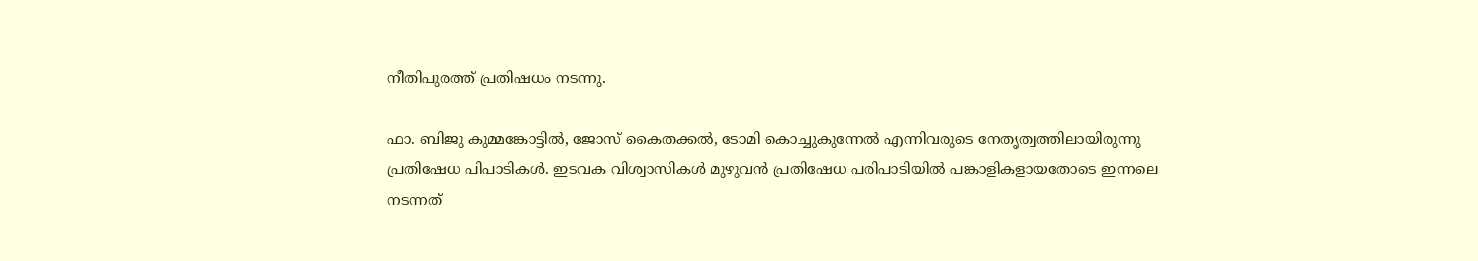നീതിപുരത്ത് പ്രതിഷധം നടന്നു.

ഫാ. ബിജു കുമ്മങ്കോട്ടിൽ, ജോസ് കൈതക്കൽ, ടോമി കൊച്ചുകുന്നേൽ എന്നിവരുടെ നേതൃത്വത്തിലായിരുന്നു പ്രതിഷേധ പിപാടികൾ. ഇടവക വിശ്വാസികൾ മുഴുവൻ പ്രതിഷേധ പരിപാടിയിൽ പങ്കാളികളായതോടെ ഇന്നലെ നടന്നത്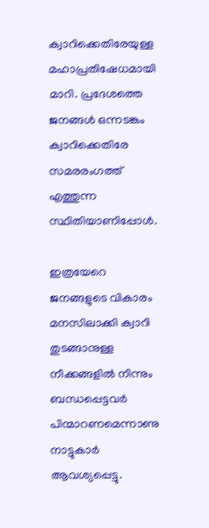ക്വാറിക്കെതിരേയുള്ള മഹാപ്രതിഷേധമായി മാറി. പ്രദേശത്തെ ജനങ്ങൾ ഒന്നടങ്കം ക്വാറിക്കെതിരേ സമരരംഗത്ത് എത്തുന്ന സ്ഥിതിയാണിപ്പോൾ.

ഇത്രയേറെ ജനങ്ങളുടെ വികാരം മനസിലാക്കി ക്വാറി തുടങ്ങാനുള്ള നീക്കങ്ങളിൽ നിന്നും ബന്ധപ്പെട്ടവർ പിന്മാറണമെന്നാണു നാട്ടുകാർ ആവശ്യപ്പെട്ടു.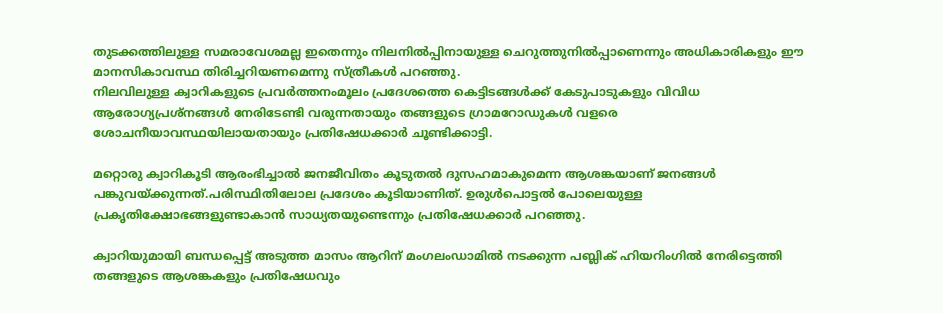തുടക്കത്തിലുള്ള സമരാവേശമല്ല ഇതെന്നും നിലനിൽപ്പിനായുള്ള ചെറുത്തുനിൽപ്പാണെന്നും അധികാരികളും ഈ മാനസികാവസ്ഥ തിരിച്ചറിയണമെന്നു സ്ത്രീകൾ പറഞ്ഞു.
നിലവിലുള്ള ക്വാറികളുടെ പ്രവർത്തനംമൂലം പ്രദേശത്തെ കെട്ടിടങ്ങൾക്ക് കേടുപാടുകളും വിവിധ ആരോഗ്യപ്രശ്നങ്ങൾ നേരിടേണ്ടി വരുന്നതായും തങ്ങളുടെ ഗ്രാമറോഡുകൾ വളരെ ശോചനീയാവസ്ഥയിലായതായും പ്രതിഷേധക്കാർ ചൂണ്ടിക്കാട്ടി.

മറ്റൊരു ക്വാറികൂടി ആരംഭിച്ചാൽ ജനജീവിതം കൂടുതൽ ദുസഹമാകുമെന്ന ആശങ്കയാണ് ജനങ്ങൾ പങ്കുവയ്ക്കുന്നത്.പരിസ്ഥിതിലോല പ്രദേശം കൂടിയാണിത്. ഉരുൾപൊട്ടൽ പോലെയുള്ള പ്രകൃതിക്ഷോഭങ്ങളുണ്ടാകാൻ സാധ്യതയുണ്ടെന്നും പ്രതിഷേധക്കാർ പറഞ്ഞു.

ക്വാറിയുമായി ബന്ധപ്പെട്ട് അടുത്ത മാസം ആറിന് മംഗലംഡാമിൽ നടക്കുന്ന പബ്ലിക് ഹിയറിംഗിൽ നേരിട്ടെത്തി തങ്ങളുടെ ആശങ്കകളും പ്രതിഷേധവും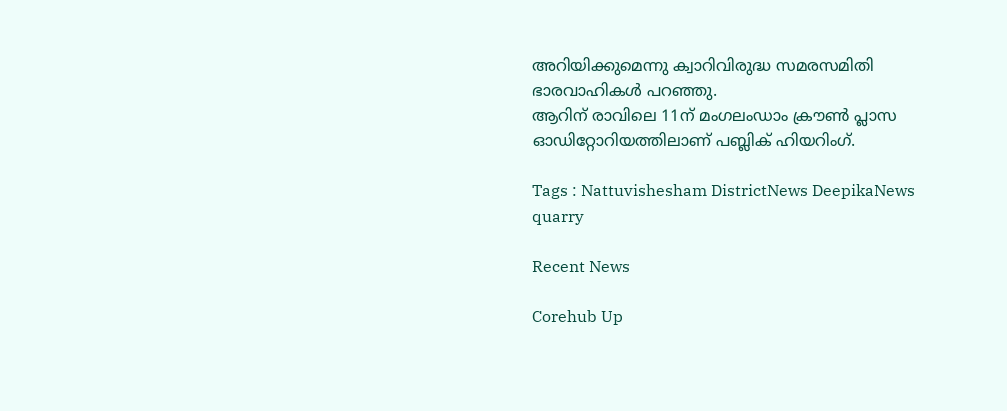അറിയിക്കുമെന്നു ക്വാറിവിരുദ്ധ സമരസമിതി ഭാരവാഹികൾ പറഞ്ഞു.
ആറിന് രാവിലെ 11ന് മംഗലംഡാം ക്രൗൺ പ്ലാസ ഓഡിറ്റോറിയത്തിലാണ് പബ്ലിക് ഹിയറിംഗ്.

Tags : Nattuvishesham DistrictNews DeepikaNews quarry

Recent News

Corehub Up